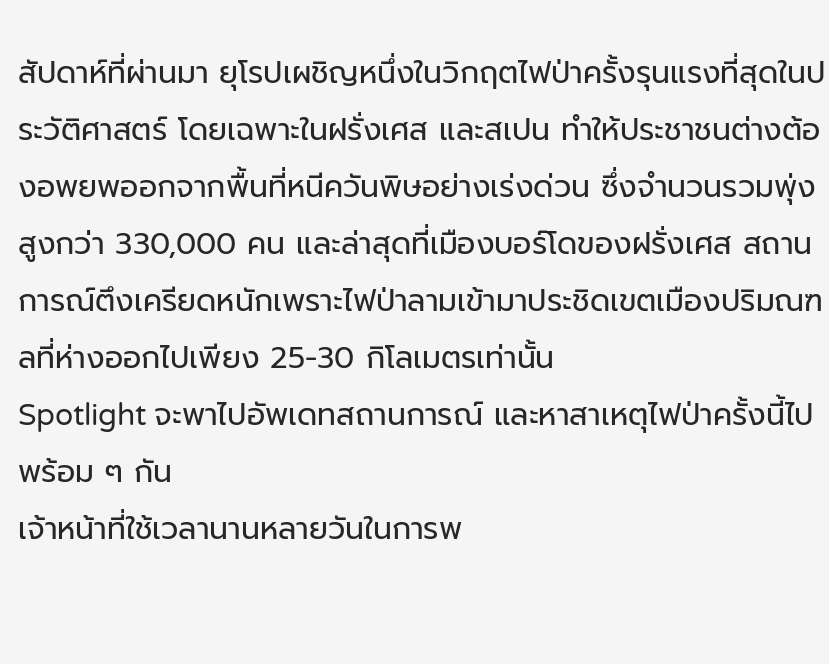สัปดาห์ที่ผ่านมา ยุโรปเผชิญหนึ่งในวิกฤตไฟป่าครั้งรุนแรงที่สุดในประวัติศาสตร์ โดยเฉพาะในฝรั่งเศส และสเปน ทำให้ประชาชนต่างต้องอพยพออกจากพื้นที่หนีควันพิษอย่างเร่งด่วน ซึ่งจำนวนรวมพุ่งสูงกว่า 330,000 คน และล่าสุดที่เมืองบอร์โดของฝรั่งเศส สถานการณ์ตึงเครียดหนักเพราะไฟป่าลามเข้ามาประชิดเขตเมืองปริมณฑลที่ห่างออกไปเพียง 25-30 กิโลเมตรเท่านั้น
Spotlight จะพาไปอัพเดทสถานการณ์ และหาสาเหตุไฟป่าครั้งนี้ไปพร้อม ๆ กัน
เจ้าหน้าที่ใช้เวลานานหลายวันในการพ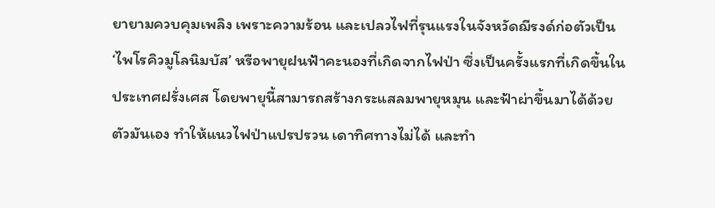ยายามควบคุมเพลิง เพราะความร้อน และเปลวไฟที่รุนแรงในจังหวัดฌีรงด์ก่อตัวเป็น ‘ไพโรคิวมูโลนิมบัส’ หรือพายุฝนฟ้าคะนองที่เกิดจากไฟป่า ซึ่งเป็นครั้งแรกที่เกิดขึ้นในประเทศฝรั่งเศส โดยพายุนี้สามารถสร้างกระแสลมพายุหมุน และฟ้าผ่าขึ้นมาได้ด้วยตัวมันเอง ทำให้แนวไฟป่าแปรปรวน เดาทิศทางไม่ได้ และทำ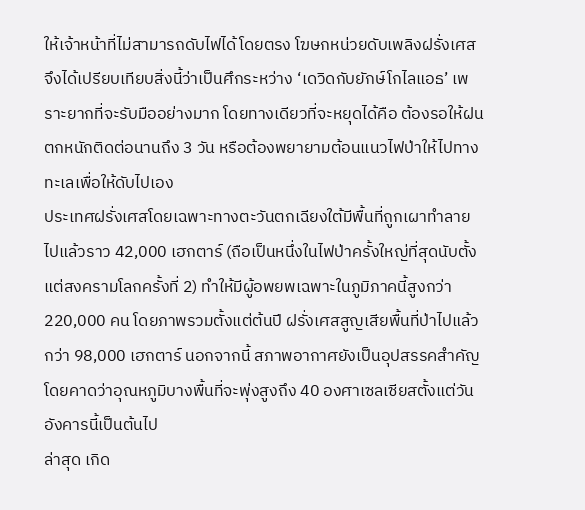ให้เจ้าหน้าที่ไม่สามารถดับไฟได้โดยตรง โฆษกหน่วยดับเพลิงฝรั่งเศสจึงได้เปรียบเทียบสิ่งนี้ว่าเป็นศึกระหว่าง ‘เดวิดกับยักษ์โกไลแอธ’ เพราะยากที่จะรับมืออย่างมาก โดยทางเดียวที่จะหยุดได้คือ ต้องรอให้ฝนตกหนักติดต่อนานถึง 3 วัน หรือต้องพยายามต้อนแนวไฟป่าให้ไปทางทะเลเพื่อให้ดับไปเอง
ประเทศฝรั่งเศสโดยเฉพาะทางตะวันตกเฉียงใต้มีพื้นที่ถูกเผาทำลายไปแล้วราว 42,000 เฮกตาร์ (ถือเป็นหนึ่งในไฟป่าครั้งใหญ่ที่สุดนับตั้งแต่สงครามโลกครั้งที่ 2) ทำให้มีผู้อพยพเฉพาะในภูมิภาคนี้สูงกว่า 220,000 คน โดยภาพรวมตั้งแต่ต้นปี ฝรั่งเศสสูญเสียพื้นที่ป่าไปแล้วกว่า 98,000 เฮกตาร์ นอกจากนี้ สภาพอากาศยังเป็นอุปสรรคสำคัญ โดยคาดว่าอุณหภูมิบางพื้นที่จะพุ่งสูงถึง 40 องศาเซลเซียสตั้งแต่วันอังคารนี้เป็นต้นไป
ล่าสุด เกิด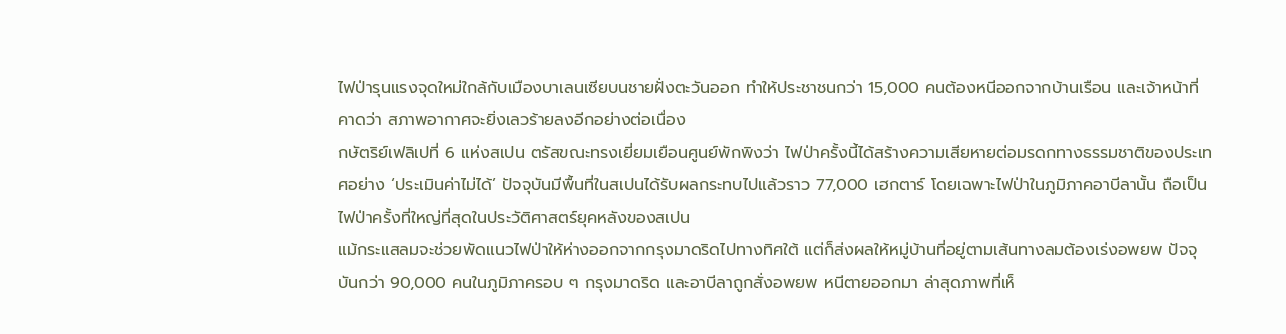ไฟป่ารุนแรงจุดใหม่ใกล้กับเมืองบาเลนเซียบนชายฝั่งตะวันออก ทำให้ประชาชนกว่า 15,000 คนต้องหนีออกจากบ้านเรือน และเจ้าหน้าที่คาดว่า สภาพอากาศจะยิ่งเลวร้ายลงอีกอย่างต่อเนื่อง
กษัตริย์เฟลิเปที่ 6 แห่งสเปน ตรัสขณะทรงเยี่ยมเยือนศูนย์พักพิงว่า ไฟป่าครั้งนี้ได้สร้างความเสียหายต่อมรดกทางธรรมชาติของประเทศอย่าง ‘ประเมินค่าไม่ได้’ ปัจจุบันมีพื้นที่ในสเปนได้รับผลกระทบไปแล้วราว 77,000 เฮกตาร์ โดยเฉพาะไฟป่าในภูมิภาคอาบีลานั้น ถือเป็นไฟป่าครั้งที่ใหญ่ที่สุดในประวัติศาสตร์ยุคหลังของสเปน
แม้กระแสลมจะช่วยพัดแนวไฟป่าให้ห่างออกจากกรุงมาดริดไปทางทิศใต้ แต่ก็ส่งผลให้หมู่บ้านที่อยู่ตามเส้นทางลมต้องเร่งอพยพ ปัจจุบันกว่า 90,000 คนในภูมิภาครอบ ๆ กรุงมาดริด และอาบีลาถูกสั่งอพยพ หนีตายออกมา ล่าสุดภาพที่เห็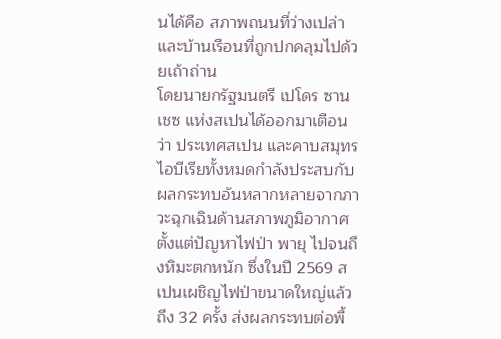นได้คือ สภาพถนนที่ว่างเปล่า และบ้านเรือนที่ถูกปกคลุมไปด้วยเถ้าถ่าน
โดยนายกรัฐมนตรี เปโดร ซานเชซ แห่งสเปนได้ออกมาเตือนว่า ประเทศสเปน และคาบสมุทรไอบีเรียทั้งหมดกำลังประสบกับผลกระทบอันหลากหลายจากภาวะฉุกเฉินด้านสภาพภูมิอากาศตั้งแต่ปัญหาไฟป่า พายุ ไปจนถึงหิมะตกหนัก ซึ่งในปี 2569 สเปนเผชิญไฟป่าขนาดใหญ่แล้วถึง 32 ครั้ง ส่งผลกระทบต่อพื้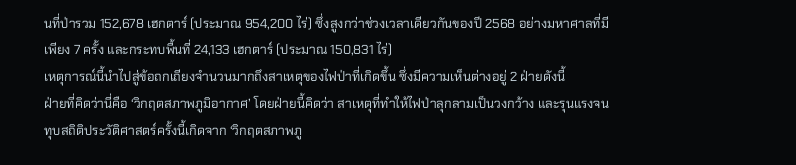นที่ป่ารวม 152,678 เฮกตาร์ (ประมาณ 954,200 ไร่) ซึ่งสูงกว่าช่วงเวลาเดียวกันของปี 2568 อย่างมหาศาลที่มีเพียง 7 ครั้ง และกระทบพื้นที่ 24,133 เฮกตาร์ (ประมาณ 150,831 ไร่)
เหตุการณ์นี้นำไปสู่ข้อถกเถียงจำนวนมากถึงสาเหตุของไฟป่าที่เกิดขึ้น ซึ่งมีความเห็นต่างอยู่ 2 ฝ่ายดังนี้
ฝ่ายที่คิดว่านี่คือ ‘วิกฤตสภาพภูมิอากาศ’ โดยฝ่ายนี้คิดว่า สาเหตุที่ทำให้ไฟป่าลุกลามเป็นวงกว้าง และรุนแรงจนทุบสถิติประวัติศาสตร์ครั้งนี้เกิดจาก ‘วิกฤตสภาพภู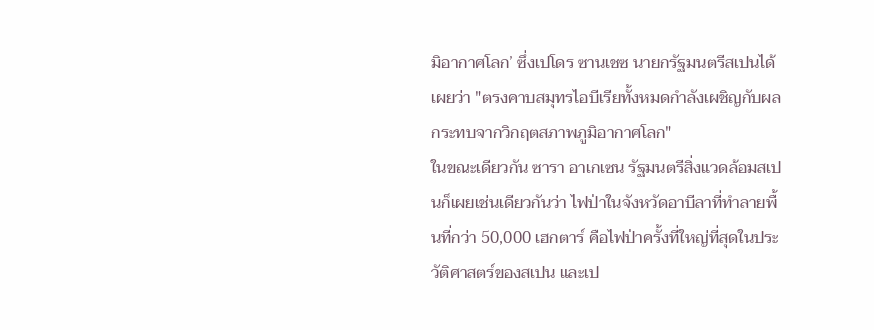มิอากาศโลก’ ซึ่งเปโดร ซานเชซ นายกรัฐมนตรีสเปนได้เผยว่า "ตรงคาบสมุทรไอบีเรียทั้งหมดกำลังเผชิญกับผลกระทบจากวิกฤตสภาพภูมิอากาศโลก"
ในขณะเดียวกัน ซารา อาเกเซน รัฐมนตรีสิ่งแวดล้อมสเปนก็เผยเช่นเดียวกันว่า ไฟป่าในจังหวัดอาบีลาที่ทำลายพื้นที่กว่า 50,000 เฮกตาร์ คือไฟป่าครั้งที่ใหญ่ที่สุดในประวัติศาสตร์ของสเปน และเป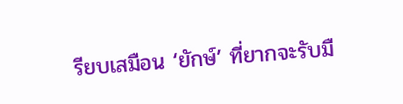รียบเสมือน ‘ยักษ์’ ที่ยากจะรับมื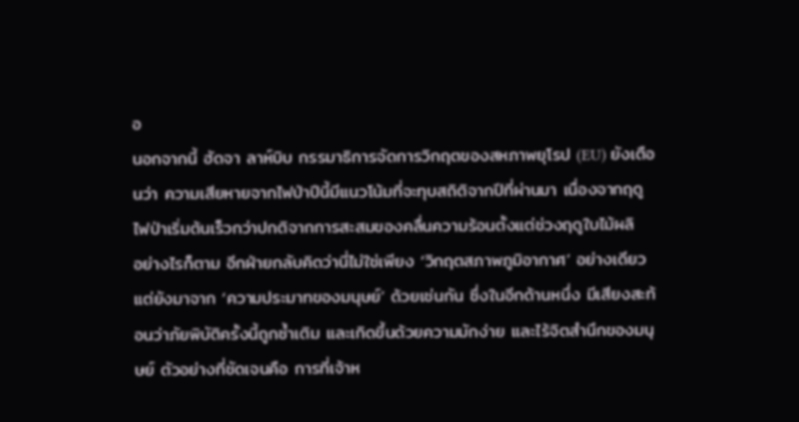อ
นอกจากนี้ ฮัดจา ลาห์บิบ กรรมาธิการจัดการวิกฤตของสหภาพยุโรป (EU) ยังเตือนว่า ความเสียหายจากไฟป่าปีนี้มีแนวโน้มที่จะทุบสถิติจากปีที่ผ่านมา เนื่องจากฤดูไฟป่าเริ่มต้นเร็วกว่าปกติจากการสะสมของคลื่นความร้อนตั้งแต่ช่วงฤดูใบไม้ผลิ
อย่างไรก็ตาม อีกฝ่ายกลับคิดว่านี่ไม่ใช่เพียง ‘วิกฤตสภาพภูมิอากาศ’ อย่างเดียว แต่ยังมาจาก ‘ความประมาทของมนุษย์’ ด้วยเช่นกัน ซึ่งในอีกด้านหนึ่ง มีเสียงสะท้อนว่าภัยพิบัติครั้งนี้ถูกซ้ำเติม และเกิดขึ้นด้วยความมักง่าย และไร้จิตสำนึกของมนุษย์ ตัวอย่างที่ชัดเจนคือ การที่เจ้าห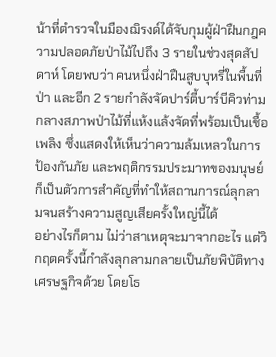น้าที่ตำรวจในมืองฌิรงด์ได้จับกุมผู้ฝ่าฝืนกฎความปลอดภัยป่าไม้ไปถึง 3 รายในช่วงสุดสัปดาห์ โดยพบว่า คนหนึ่งฝ่าฝืนสูบบุหรี่ในพื้นที่ป่า และอีก 2 รายกำลังจัดปาร์ตี้บาร์บีคิวท่ามกลางสภาพป่าไม้ที่แห้งแล้งจัดที่พร้อมเป็นเชื้อเพลิง ซึ่งแสดงให้เห็นว่าความล้มเหลวในการป้องกันภัย และพฤติกรรมประมาทของมนุษย์ก็เป็นตัวการสำคัญที่ทำให้สถานการณ์ลุกลามจนสร้างความสูญเสียครั้งใหญ่นี้ได้
อย่างไรก็ตาม ไม่ว่าสาเหตุจะมาจากอะไร แต่วิกฤตครั้งนี้กำลังลุกลามกลายเป็นภัยพิบัติทางเศรษฐกิจด้วย โดยโธ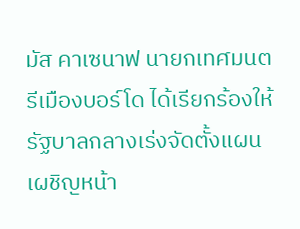มัส คาเซนาฟ นายกเทศมนตรีเมืองบอร์โด ได้เรียกร้องให้รัฐบาลกลางเร่งจัดตั้งแผนเผชิญหน้า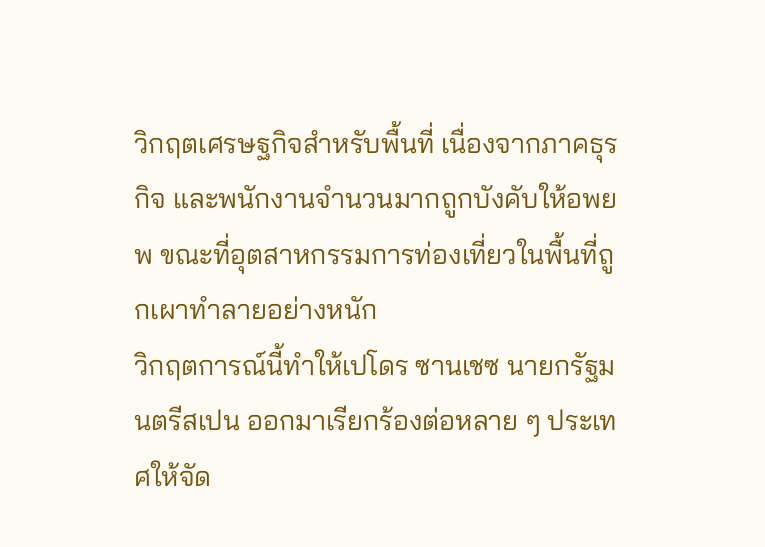วิกฤตเศรษฐกิจสำหรับพื้นที่ เนื่องจากภาคธุรกิจ และพนักงานจำนวนมากถูกบังคับให้อพยพ ขณะที่อุตสาหกรรมการท่องเที่ยวในพื้นที่ถูกเผาทำลายอย่างหนัก
วิกฤตการณ์นี้ทำให้เปโดร ซานเชซ นายกรัฐมนตรีสเปน ออกมาเรียกร้องต่อหลาย ๆ ประเทศให้จัด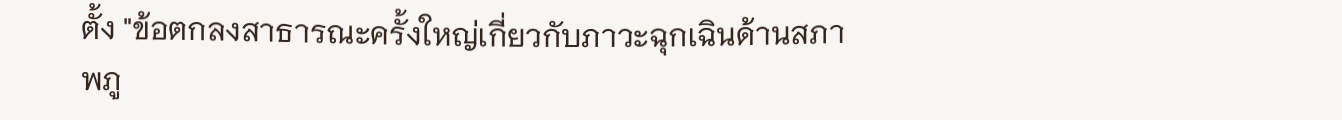ตั้ง "ข้อตกลงสาธารณะครั้งใหญ่เกี่ยวกับภาวะฉุกเฉินด้านสภาพภู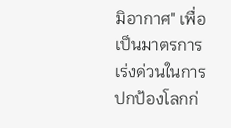มิอากาศ" เพื่อเป็นมาตรการเร่งด่วนในการปกป้องโลกก่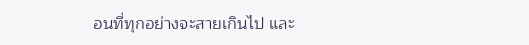อนที่ทุกอย่างจะสายเกินไป และ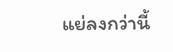แย่ลงกว่านี้